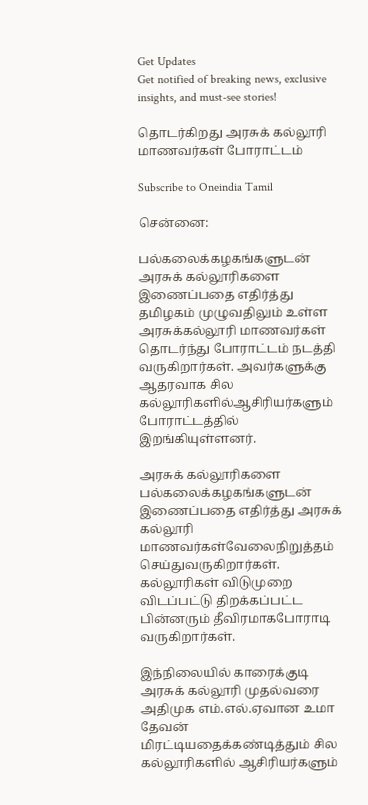Get Updates
Get notified of breaking news, exclusive insights, and must-see stories!

தொடர்கிறது அரசுக் கல்லூரி மாணவர்கள் போராட்டம்

Subscribe to Oneindia Tamil

சென்னை:

பல்கலைக்கழகங்களுடன் அரசுக் கல்லூரிகளை இணைப்பதை எதிர்த்து தமிழகம் முழுவதிலும் உள்ள அரசுக்கல்லூரி மாணவர்கள் தொடர்ந்து போராட்டம் நடத்தி வருகிறார்கள். அவர்களுக்கு ஆதரவாக சில கல்லூரிகளில்ஆசிரியர்களும் போராட்டத்தில் இறங்கியுள்ளனர்.

அரசுக் கல்லூரிகளை பல்கலைக்கழகங்களுடன் இணைப்பதை எதிர்த்து அரசுக் கல்லூரி மாணவர்கள்வேலைநிறுத்தம் செய்துவருகிறார்கள். கல்லூரிகள் விடுமுறை விடப்பட்டு திறக்கப்பட்ட பின்னரும் தீவிரமாகபோராடி வருகிறார்கள்.

இந்நிலையில் காரைக்குடி அரசுக் கல்லூரி முதல்வரை அதிமுக எம்.எல்.ஏவான உமா தேவன் மிரட்டியதைக்கண்டித்தும் சில கல்லூரிகளில் ஆசிரியர்களும்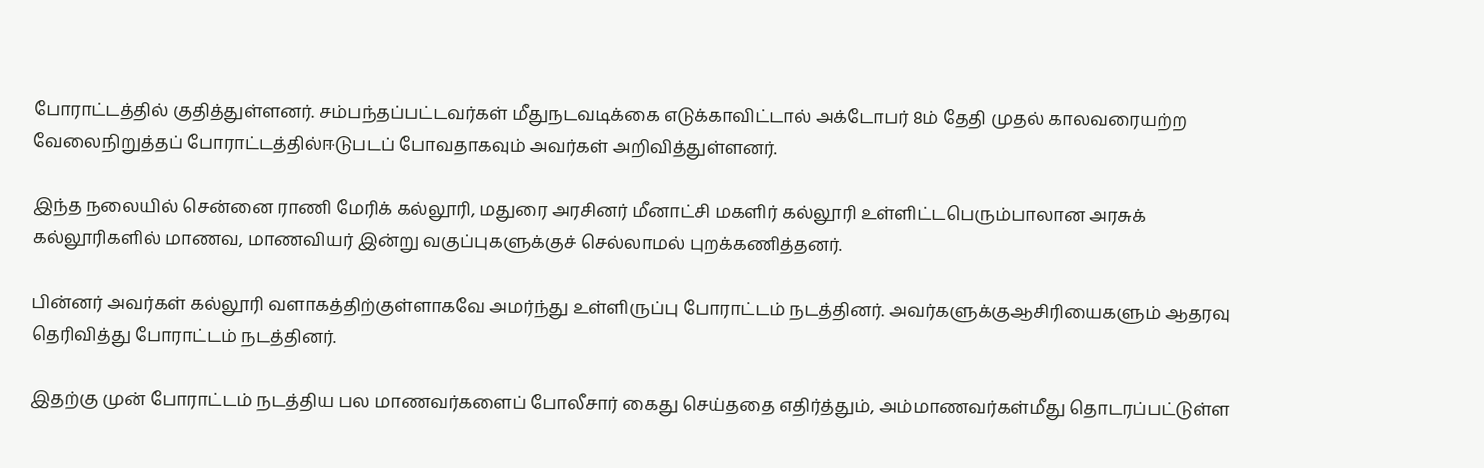போராட்டத்தில் குதித்துள்ளனர். சம்பந்தப்பட்டவர்கள் மீதுநடவடிக்கை எடுக்காவிட்டால் அக்டோபர் 8ம் தேதி முதல் காலவரையற்ற வேலைநிறுத்தப் போராட்டத்தில்ஈடுபடப் போவதாகவும் அவர்கள் அறிவித்துள்ளனர்.

இந்த நலையில் சென்னை ராணி மேரிக் கல்லூரி, மதுரை அரசினர் மீனாட்சி மகளிர் கல்லூரி உள்ளிட்டபெரும்பாலான அரசுக் கல்லூரிகளில் மாணவ, மாணவியர் இன்று வகுப்புகளுக்குச் செல்லாமல் புறக்கணித்தனர்.

பின்னர் அவர்கள் கல்லூரி வளாகத்திற்குள்ளாகவே அமர்ந்து உள்ளிருப்பு போராட்டம் நடத்தினர். அவர்களுக்குஆசிரியைகளும் ஆதரவு தெரிவித்து போராட்டம் நடத்தினர்.

இதற்கு முன் போராட்டம் நடத்திய பல மாணவர்களைப் போலீசார் கைது செய்ததை எதிர்த்தும், அம்மாணவர்கள்மீது தொடரப்பட்டுள்ள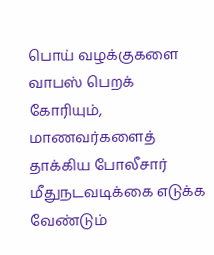பொய் வழக்குகளை வாபஸ் பெறக் கோரியும், மாணவர்களைத் தாக்கிய போலீசார் மீதுநடவடிக்கை எடுக்க வேண்டும்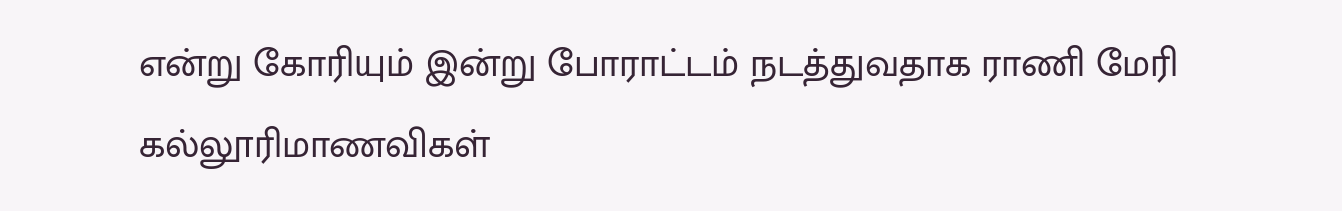என்று கோரியும் இன்று போராட்டம் நடத்துவதாக ராணி மேரி கல்லூரிமாணவிகள்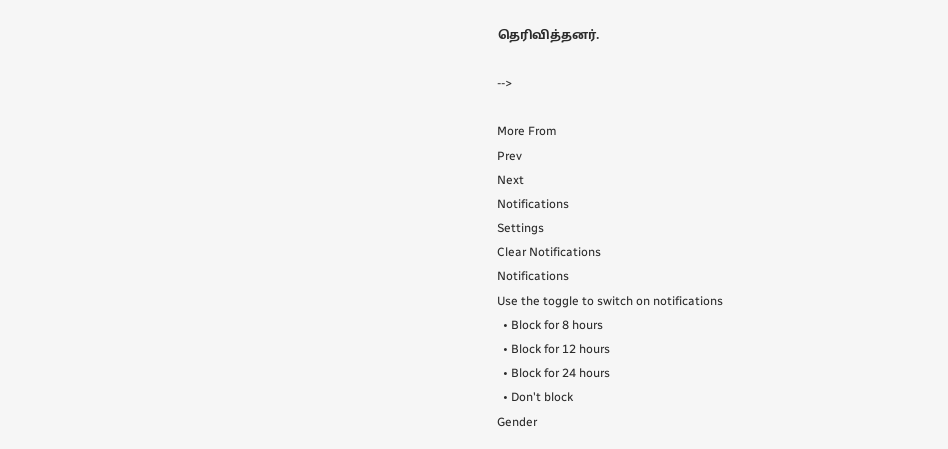தெரிவித்தனர்.

-->

More From
Prev
Next
Notifications
Settings
Clear Notifications
Notifications
Use the toggle to switch on notifications
  • Block for 8 hours
  • Block for 12 hours
  • Block for 24 hours
  • Don't block
Gender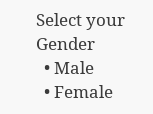Select your Gender
  • Male
  • Female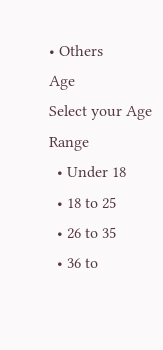• Others
Age
Select your Age Range
  • Under 18
  • 18 to 25
  • 26 to 35
  • 36 to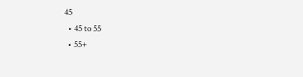45
  • 45 to 55
  • 55+